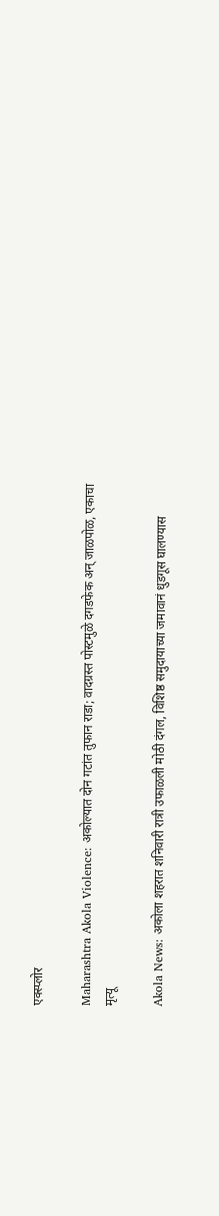एक्स्प्लोर

Maharashtra Akola Violence: अकोल्यात दोन गटांत तुफान राडा; वादग्रस्त पोस्टमुळे दगडफेक अन् जाळपोळ, एकाचा मृत्यू

Akola News: अकोला शहरात शनिवारी रात्री उफाळली मोठी दंगल, विशिष्ठ समुदायाच्या जमावानं धुडगूस घालण्यास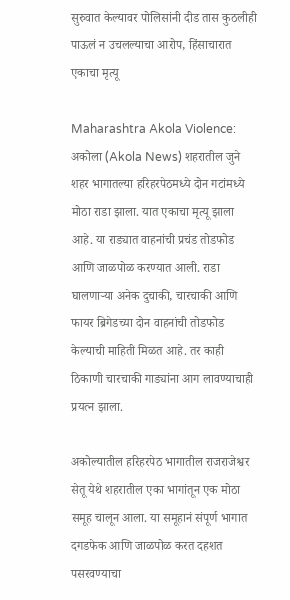सुरुवात केल्यावर पोलिसांनी दीड तास कुठलीही पाऊलं न उचलल्याचा आरोप, हिंसाचारात एकाचा मृत्यू

Maharashtra Akola Violence: अकोला (Akola News) शहरातील जुने शहर भागातल्या हरिहरपेठमध्ये दोन गटांमध्ये मोठा राडा झाला. यात एकाचा मृत्यू झाला आहे. या राड्यात वाहनांची प्रचंड तोडफोड आणि जाळपोळ करण्यात आली. राडा घालणाऱ्या अनेक दुचाकी, चारचाकी आणि फायर ब्रिगेडच्या दोन वाहनांची तोडफोड केल्याची माहिती मिळत आहे. तर काही ठिकाणी चारचाकी गाड्यांना आग लावण्याचाही प्रयत्न झाला.

अकोल्यातील हरिहरपेठ भागातील राजराजेश्वर सेतू येथे शहरातील एका भागांतून एक मोठा समूह चालून आला. या समूहानं संपूर्ण भागात दगडफेक आणि जाळपोळ करत दहशत पसरवण्याचा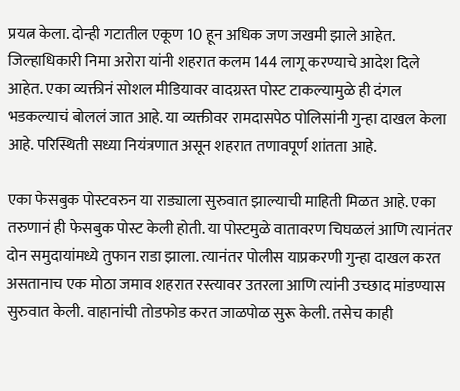प्रयत्न केला. दोन्ही गटातील एकूण 10 हून अधिक जण जखमी झाले आहेत. जिल्हाधिकारी निमा अरोरा यांनी शहरात कलम 144 लागू करण्याचे आदेश दिले आहेत. एका व्यक्तीनं सोशल मीडियावर वादग्रस्त पोस्ट टाकल्यामुळे ही दंगल भडकल्याचं बोललं जात आहे. या व्यक्तीवर रामदासपेठ पोलिसांनी गुन्हा दाखल केला आहे. परिस्थिती सध्या नियंत्रणात असून शहरात तणावपूर्ण शांतता आहे.

एका फेसबुक पोस्टवरुन या राड्याला सुरुवात झाल्याची माहिती मिळत आहे. एका तरुणानं ही फेसबुक पोस्ट केली होती. या पोस्टमुळे वातावरण चिघळलं आणि त्यानंतर दोन समुदायांमध्ये तुफान राडा झाला. त्यानंतर पोलीस याप्रकरणी गुन्हा दाखल करत असतानाच एक मोठा जमाव शहरात रस्त्यावर उतरला आणि त्यांनी उच्छाद मांडण्यास सुरुवात केली. वाहानांची तोडफोड करत जाळपोळ सुरू केली. तसेच काही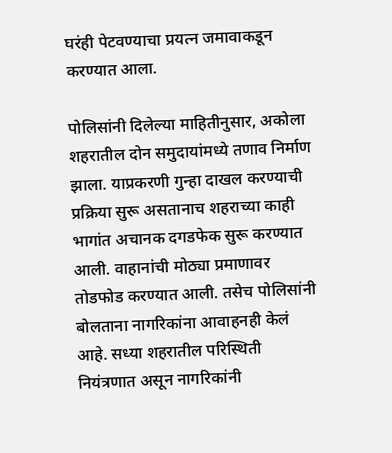घरंही पेटवण्याचा प्रयत्न जमावाकडून करण्यात आला.

पोलिसांनी दिलेल्या माहितीनुसार, अकोला शहरातील दोन समुदायांमध्ये तणाव निर्माण झाला. याप्रकरणी गुन्हा दाखल करण्याची प्रक्रिया सुरू असतानाच शहराच्या काही भागांत अचानक दगडफेक सुरू करण्यात आली. वाहानांची मोठ्या प्रमाणावर तोडफोड करण्यात आली. तसेच पोलिसांनी बोलताना नागरिकांना आवाहनही केलं आहे. सध्या शहरातील परिस्थिती नियंत्रणात असून नागरिकांनी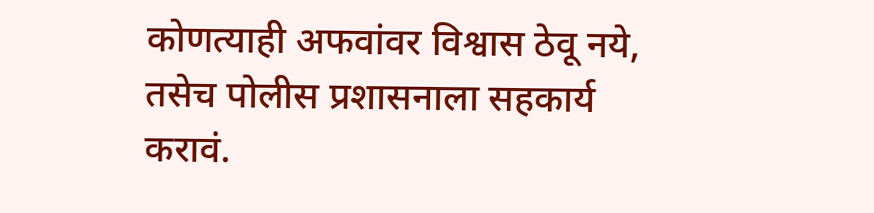कोणत्याही अफवांवर विश्वास ठेवू नये, तसेच पोलीस प्रशासनाला सहकार्य करावं.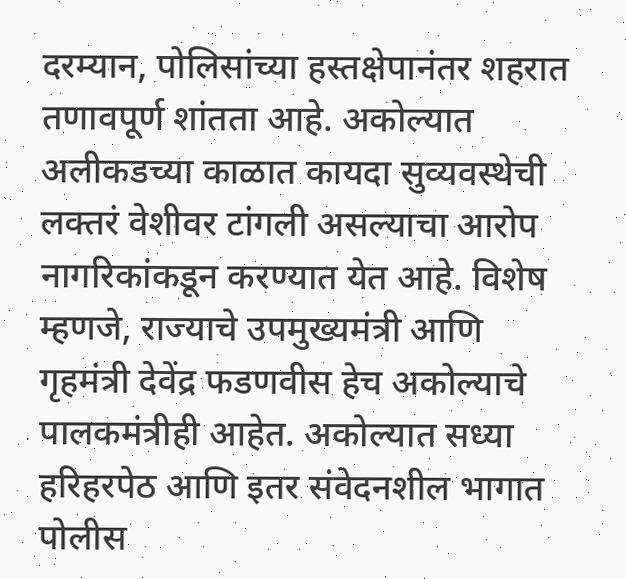दरम्यान, पोलिसांच्या हस्तक्षेपानंतर शहरात तणावपूर्ण शांतता आहे. अकोल्यात अलीकडच्या काळात कायदा सुव्यवस्थेची लक्तरं वेशीवर टांगली असल्याचा आरोप नागरिकांकडून करण्यात येत आहे. विशेष म्हणजे, राज्याचे उपमुख्यमंत्री आणि गृहमंत्री देवेंद्र फडणवीस हेच अकोल्याचे पालकमंत्रीही आहेत. अकोल्यात सध्या हरिहरपेठ आणि इतर संवेदनशील भागात पोलीस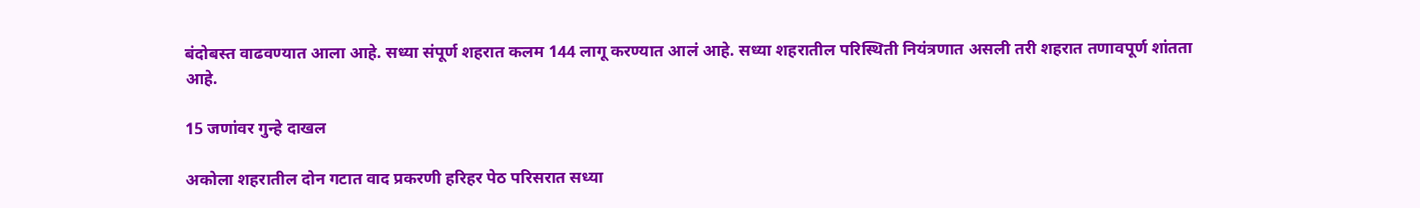बंदोबस्त वाढवण्यात आला आहे. सध्या संपूर्ण शहरात कलम 144 लागू करण्यात आलं आहे. सध्या शहरातील परिस्थिती नियंत्रणात असली तरी शहरात तणावपूर्ण शांतता आहे.

15 जणांवर गुन्हे दाखल

अकोला शहरातील दोन गटात वाद प्रकरणी हरिहर पेठ परिसरात सध्या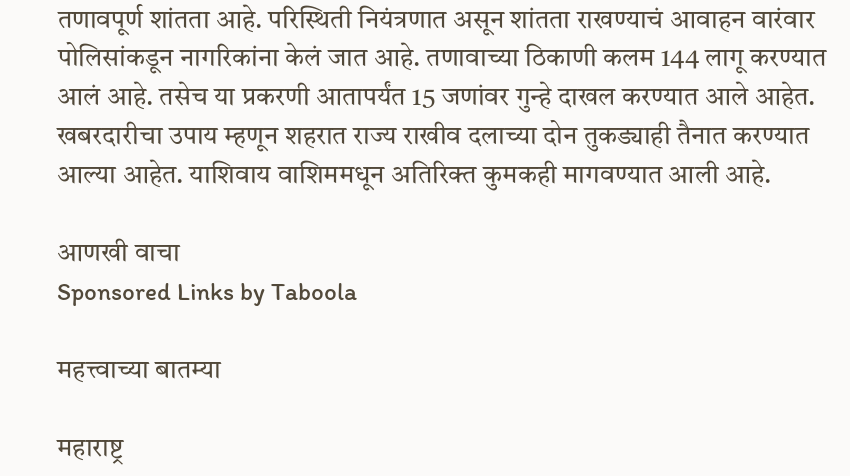तणावपूर्ण शांतता आहे. परिस्थिती नियंत्रणात असून शांतता राखण्याचं आवाहन वारंवार पोलिसांकडून नागरिकांना केलं जात आहे. तणावाच्या ठिकाणी कलम 144 लागू करण्यात आलं आहे. तसेच या प्रकरणी आतापर्यंत 15 जणांवर गुन्हे दाखल करण्यात आले आहेत. खबरदारीचा उपाय म्हणून शहरात राज्य राखीव दलाच्या दोन तुकड्याही तैनात करण्यात आल्या आहेत. याशिवाय वाशिममधून अतिरिक्त कुमकही मागवण्यात आली आहे.

आणखी वाचा
Sponsored Links by Taboola

महत्त्वाच्या बातम्या

महाराष्ट्र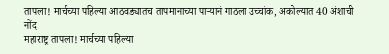तापला! मार्चच्या पहिल्या आठवड्यातच तापमानाच्या पाऱ्यानं गाठला उच्चांक, अकोल्यात 40 अंशाची नोंद
महाराष्ट्र तापला! मार्चच्या पहिल्या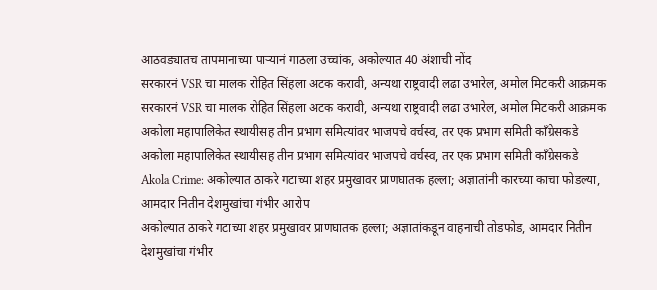आठवड्यातच तापमानाच्या पाऱ्यानं गाठला उच्चांक, अकोल्यात 40 अंशाची नोंद
सरकारनं VSR चा मालक रोहित सिंहला अटक करावी, अन्यथा राष्ट्रवादी लढा उभारेल, अमोल मिटकरी आक्रमक
सरकारनं VSR चा मालक रोहित सिंहला अटक करावी, अन्यथा राष्ट्रवादी लढा उभारेल, अमोल मिटकरी आक्रमक
अकोला महापालिकेत स्थायीसह तीन प्रभाग समित्यांवर भाजपचे वर्चस्व, तर एक प्रभाग समिती काँग्रेसकडे
अकोला महापालिकेत स्थायीसह तीन प्रभाग समित्यांवर भाजपचे वर्चस्व, तर एक प्रभाग समिती काँग्रेसकडे
Akola Crime: अकोल्यात ठाकरे गटाच्या शहर प्रमुखावर प्राणघातक हल्ला; अज्ञातांनी कारच्या काचा फोडल्या, आमदार नितीन देशमुखांचा गंभीर आरोप
अकोल्यात ठाकरे गटाच्या शहर प्रमुखावर प्राणघातक हल्ला; अज्ञातांकडून वाहनाची तोडफोड, आमदार नितीन देशमुखांचा गंभीर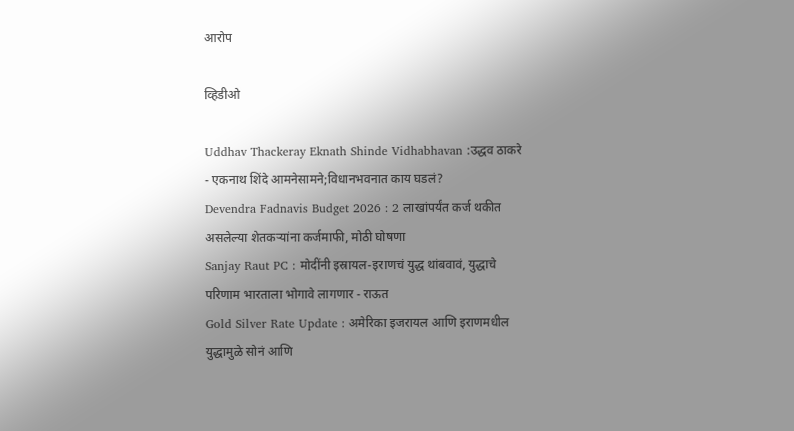आरोप

व्हिडीओ

Uddhav Thackeray Eknath Shinde Vidhabhavan :उद्धव ठाकरे - एकनाथ शिंदे आमनेसामने;विधानभवनात काय घडलं?
Devendra Fadnavis Budget 2026 : 2 लाखांपर्यंत कर्ज थकीत असलेल्या शेतकऱ्यांना कर्जमाफी, मोठी घोषणा
Sanjay Raut PC : मोदींनी इस्रायल-इराणचं युद्ध थांबवावं, युद्धाचे परिणाम भारताला भोगावे लागणार - राऊत
Gold Silver Rate Update : अमेरिका इजरायल आणि इराणमधील युद्धामुळे सोनं आणि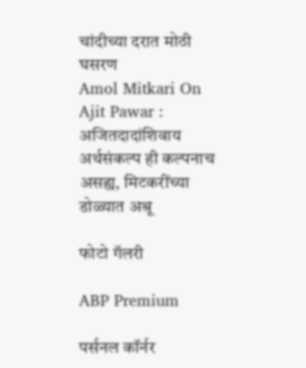चांदीच्या दरात मोठी घसरण
Amol Mitkari On Ajit Pawar : अजितदादांशिवाय अर्थसंकल्प ही कल्पनाच असह्य, मिटकरींच्या डोळ्यात अश्रू

फोटो गॅलरी

ABP Premium

पर्सनल कॉर्नर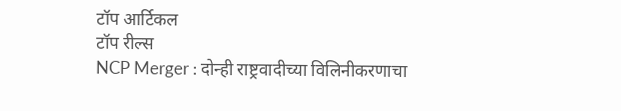टॉप आर्टिकल
टॉप रील्स
NCP Merger : दोन्ही राष्ट्रवादीच्या विलिनीकरणाचा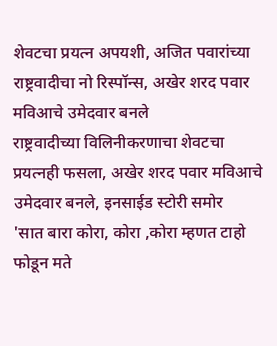शेवटचा प्रयत्न अपयशी, अजित पवारांच्या राष्ट्रवादीचा नो रिस्पॉन्स, अखेर शरद पवार मविआचे उमेदवार बनले
राष्ट्रवादीच्या विलिनीकरणाचा शेवटचा प्रयत्नही फसला, अखेर शरद पवार मविआचे उमेदवार बनले, इनसाईड स्टोरी समोर
'सात बारा कोरा, कोरा ,कोरा म्हणत टाहो फोडून मते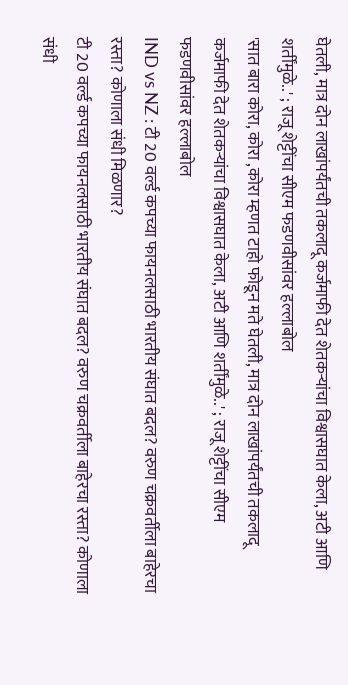घेतली, मात्र दोन लाखांपर्यंतची तकलादू कर्जमाफी देत शेतकऱ्यांचा विश्वासघात केला, अटी आणि शर्तींमुळे..' ; राजू शेट्टींचा सीएम फडणवीसांवर हल्लाबोल
'सात बारा कोरा, कोरा ,कोरा म्हणत टाहो फोडून मते घेतली, मात्र दोन लाखांपर्यंतची तकलादू कर्जमाफी देत शेतकऱ्यांचा विश्वासघात केला, अटी आणि शर्तींमुळे..' ; राजू शेट्टींचा सीएम फडणवीसांवर हल्लाबोल
IND vs NZ : टी 20 वर्ल्ड कपच्या फायनलसाठी भारतीय संघात बदल? वरुण चक्रवर्तीला बाहेरचा रस्ता? कोणाला संधी मिळणार?
टी 20 वर्ल्ड कपच्या फायनलसाठी भारतीय संघात बदल? वरुण चक्रवर्तीला बाहेरचा रस्ता? कोणाला संधी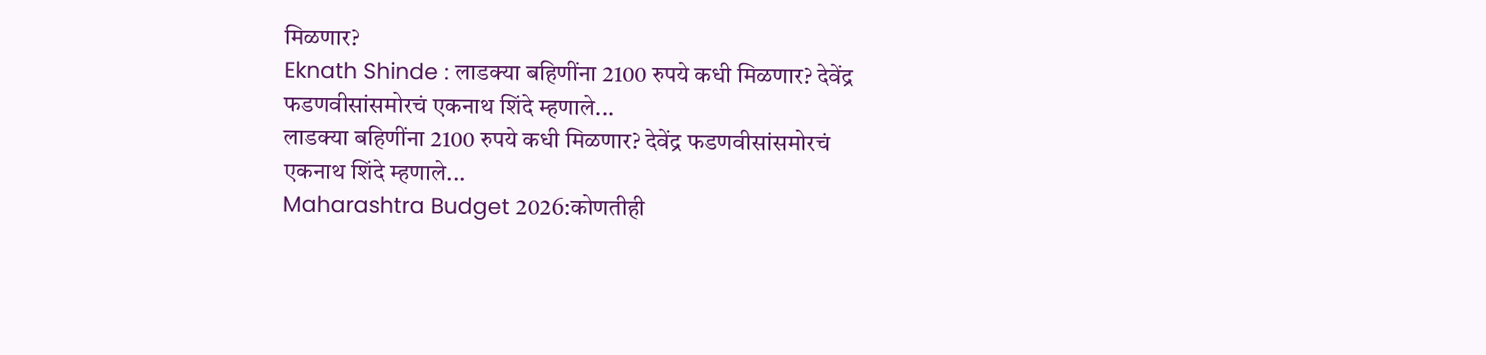मिळणार?
Eknath Shinde : लाडक्या बहिणींना 2100 रुपये कधी मिळणार? देवेंद्र फडणवीसांसमोरचं एकनाथ शिंदे म्हणाले...
लाडक्या बहिणींना 2100 रुपये कधी मिळणार? देवेंद्र फडणवीसांसमोरचं एकनाथ शिंदे म्हणाले...
Maharashtra Budget 2026:कोणतीही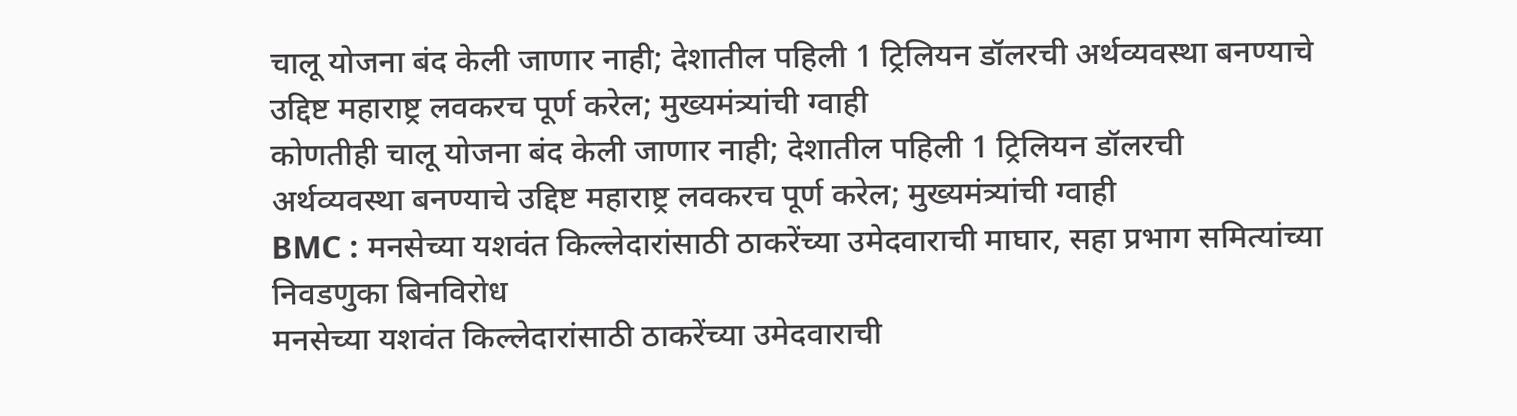चालू योजना बंद केली जाणार नाही; देशातील पहिली 1 ट्रिलियन डॉलरची अर्थव्यवस्था बनण्याचे उद्दिष्ट महाराष्ट्र लवकरच पूर्ण करेल; मुख्यमंत्र्यांची ग्वाही
कोणतीही चालू योजना बंद केली जाणार नाही; देशातील पहिली 1 ट्रिलियन डॉलरची अर्थव्यवस्था बनण्याचे उद्दिष्ट महाराष्ट्र लवकरच पूर्ण करेल; मुख्यमंत्र्यांची ग्वाही
BMC : मनसेच्या यशवंत किल्लेदारांसाठी ठाकरेंच्या उमेदवाराची माघार, सहा प्रभाग समित्यांच्या निवडणुका बिनविरोध
मनसेच्या यशवंत किल्लेदारांसाठी ठाकरेंच्या उमेदवाराची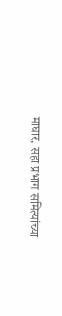माघार, सहा प्रभाग समित्यांच्या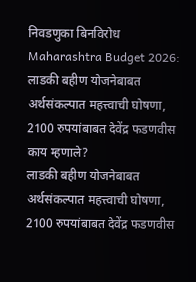निवडणुका बिनविरोध
Maharashtra Budget 2026: लाडकी बहीण योजनेबाबत अर्थसंकल्पात महत्त्वाची घोषणा, 2100 रुपयांबाबत देवेंद्र फडणवीस काय म्हणाले?
लाडकी बहीण योजनेबाबत अर्थसंकल्पात महत्त्वाची घोषणा, 2100 रुपयांबाबत देवेंद्र फडणवीस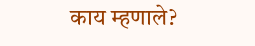काय म्हणाले?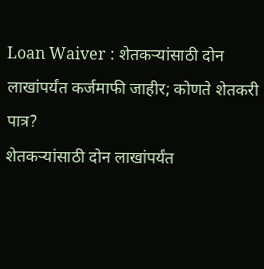Loan Waiver : शेतकऱ्यांसाठी दोन लाखांपर्यंत कर्जमाफी जाहीर; कोणते शेतकरी पात्र?
शेतकऱ्यांसाठी दोन लाखांपर्यंत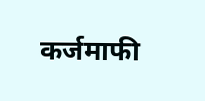कर्जमाफी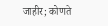जाहीर; कोणते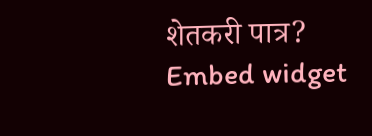शेतकरी पात्र?
Embed widget